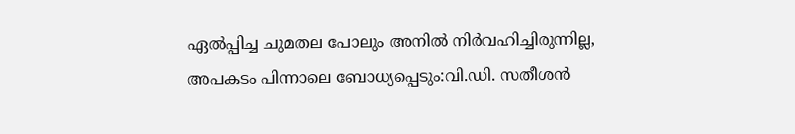ഏൽപ്പിച്ച ചുമതല പോലും അനിൽ നിർവഹിച്ചിരുന്നില്ല, അപകടം പിന്നാലെ ബോധ്യപ്പെടും:വി.ഡി. സതീശൻ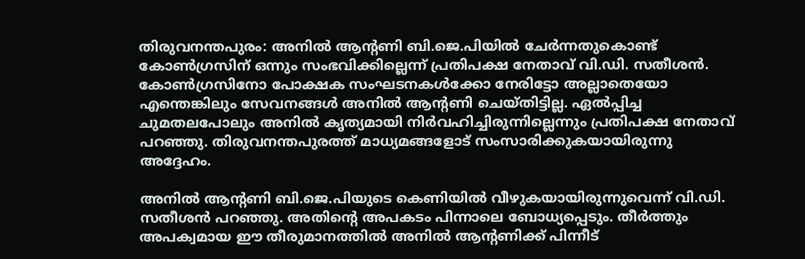തിരുവനന്തപുരം: അനില്‍ ആന്റണി ബി.ജെ.പിയില്‍ ചേര്‍ന്നതുകൊണ്ട് കോണ്‍ഗ്രസിന് ഒന്നും സംഭവിക്കില്ലെന്ന് പ്രതിപക്ഷ നേതാവ് വി.ഡി. സതീശന്‍. കോൺഗ്രസിനോ പോക്ഷക സംഘടനകൾക്കോ നേരിട്ടോ അല്ലാതെയോ എന്തെങ്കിലും സേവനങ്ങൾ അനിൽ ആന്റണി ചെയ്തിട്ടില്ല. ഏൽപ്പിച്ച ചുമതലപോലും അനിൽ കൃത്യമായി നിർവഹിച്ചിരുന്നില്ലെന്നും പ്രതിപക്ഷ നേതാവ് പറഞ്ഞു. തിരുവനന്തപുരത്ത് മാധ്യമങ്ങളോട് സംസാരിക്കുകയായിരുന്നു അദ്ദേഹം.

അനിൽ ആന്റണി ബി.ജെ.പിയുടെ കെണിയിൽ വീഴുകയായിരുന്നുവെന്ന് വി.ഡി. സതീശൻ പറഞ്ഞു. അതിന്റെ അപകടം പിന്നാലെ ബോധ്യപ്പെടും. തീർത്തും അപക്വമായ ഈ തീരുമാനത്തിൽ അനിൽ ആന്റണിക്ക് പിന്നീട്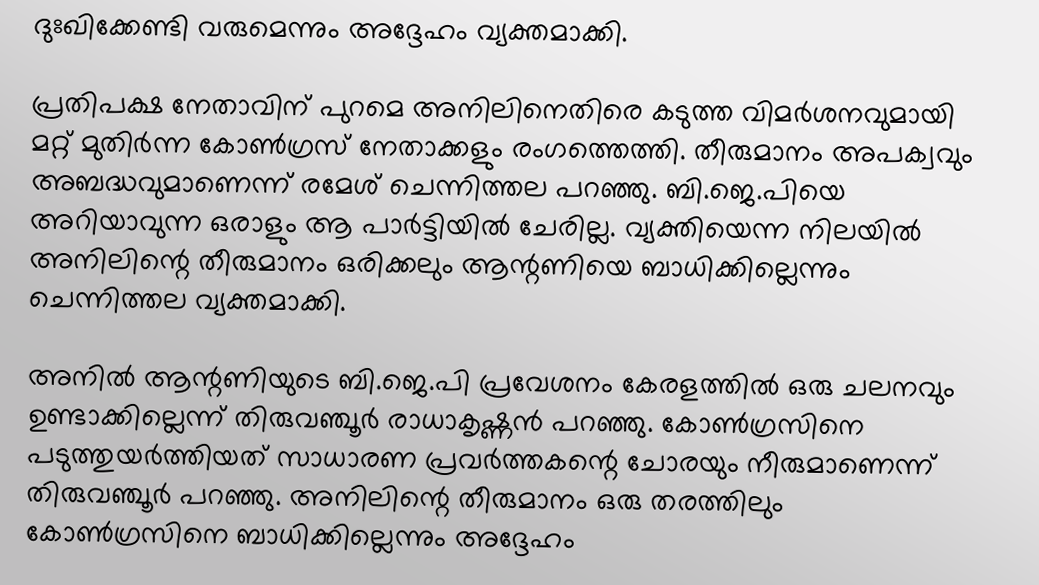ദുഃഖിക്കേണ്ടി വരുമെന്നും അദ്ദേഹം വ്യക്തമാക്കി.

പ്രതിപക്ഷ നേതാവിന് പുറമെ അനിലിനെതിരെ കടുത്ത വിമര്‍ശനവുമായി മറ്റ് മുതിര്‍ന്ന കോണ്‍ഗ്രസ് നേതാക്കളും രംഗത്തെത്തി. തീരുമാനം അപക്വവും അബദ്ധവുമാണെന്ന് രമേശ് ചെന്നിത്തല പറഞ്ഞു. ബി.ജെ.പിയെ അറിയാവുന്ന ഒരാളും ആ പാര്‍ട്ടിയില്‍ ചേരില്ല. വ്യക്തിയെന്ന നിലയില്‍ അനിലിന്റെ തീരുമാനം ഒരിക്കലും ആന്റണിയെ ബാധിക്കില്ലെന്നും ചെന്നിത്തല വ്യക്തമാക്കി.

അനില്‍ ആന്റണിയുടെ ബി.ജെ.പി പ്രവേശനം കേരളത്തില്‍ ഒരു ചലനവും ഉണ്ടാക്കില്ലെന്ന് തിരുവഞ്ചൂര്‍ രാധാകൃഷ്ണന്‍ പറഞ്ഞു. കോണ്‍ഗ്രസിനെ പടുത്തുയര്‍ത്തിയത് സാധാരണ പ്രവര്‍ത്തകന്റെ ചോരയും നീരുമാണെന്ന് തിരുവഞ്ചൂര്‍ പറഞ്ഞു. അനിലിന്റെ തീരുമാനം ഒരു തരത്തിലും കോണ്‍ഗ്രസിനെ ബാധിക്കില്ലെന്നും അദ്ദേഹം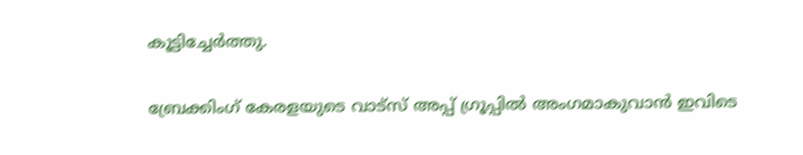കൂട്ടിച്ചേര്‍ത്തു.

ബ്രേക്കിംഗ് കേരളയുടെ വാട്സ് അപ്പ് ഗ്രൂപ്പിൽ അംഗമാകുവാൻ ഇവിടെ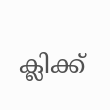ക്ലിക്ക്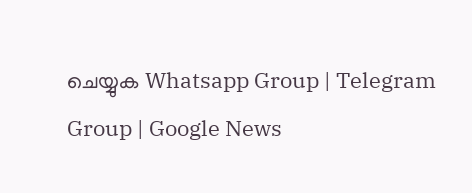ചെയ്യുക Whatsapp Group | Telegram Group | Google News